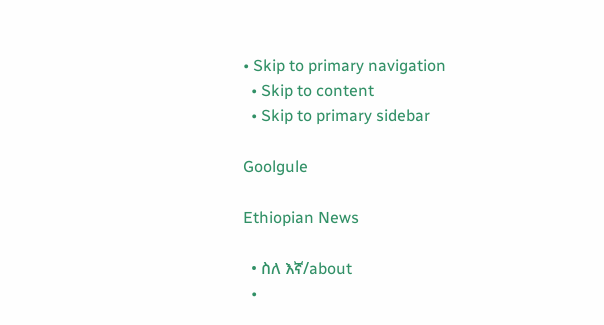• Skip to primary navigation
  • Skip to content
  • Skip to primary sidebar

Goolgule

Ethiopian News

  • ስለ እኛ/about
  •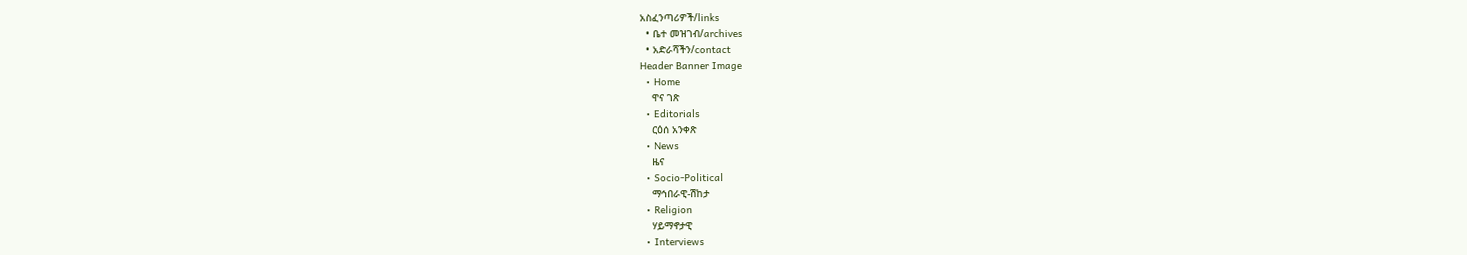አስፈንጣሪዎች/links
  • ቤተ መዝገብ/archives
  • አድራሻችን/contact
Header Banner Image
  • Home
    ዋና ገጽ
  • Editorials
    ርዕሰ አንቀጽ
  • News
    ዜና
  • Socio-Political
    ማኅበራዊ-ሽከታ
  • Religion
    ሃይማኖታዊ
  • Interviews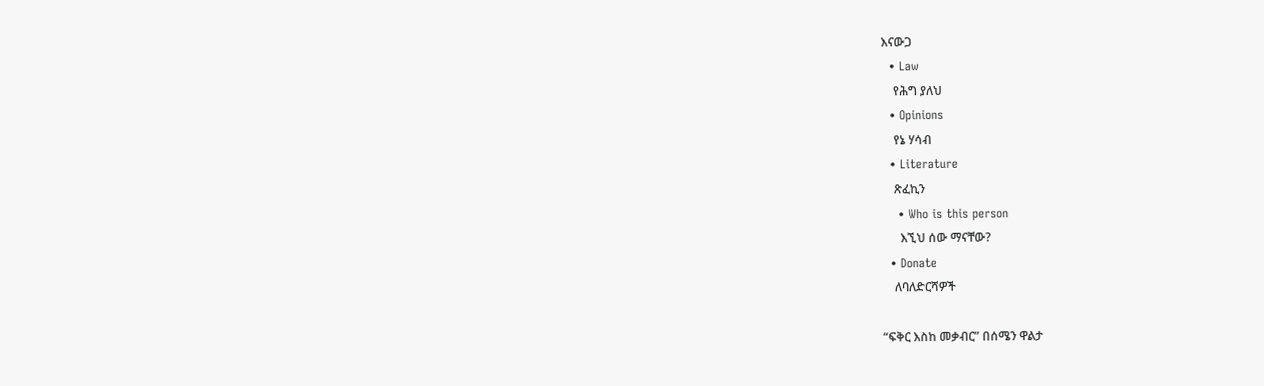እናውጋ
  • Law
    የሕግ ያለህ
  • Opinions
    የኔ ሃሳብ
  • Literature
    ጽፈኪን
    • Who is this person
      እኚህ ሰው ማናቸው?
  • Donate
    ለባለድርሻዎች

“ፍቅር እስከ መቃብር” በሰሜን ዋልታ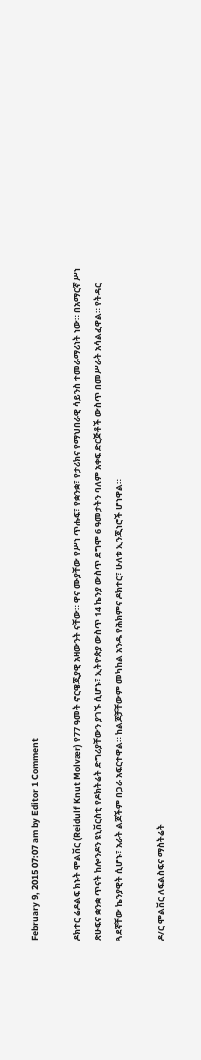February 9, 2015 07:07 am by Editor 1 Comment

ዶክተር ሬዶልፍ ክኑት ሞልቨር (Reidulf Knut Molvær) የ77 ዓመት ኖርዌጂያዊ አዛውንት ናቸው። ዋና ሙያቸው የሥነ ጥሑፍ፣ የቋንቋ፣ የታሪክና የማህበራዊ ሳይንስ ተመራማሪነት ነው። በአማርኛ ሥነ ጽሁፍና ቋንቋ ጥናት ከሎንዶን ዩኒቨርስቲ የዶክትሬት ድግሪያቸውን ያገኙ ሲሆኑ፣ ኢትዮጵያ ውስጥ 14 ኬንያ ውስጥ ደግሞ 6 ዓመታትን ባለም አቀፍ ድርጅቶች ውስጥ በመሥራት አሳልፈዋል። የትዳር ጓደኛቸው ኬንያዊት ሲሆኑ፣ አራት ልጆችም በጋራ አፍርተዋል። ከልጆቻቸውም መካከል አንዱ የሕክምና ዶክተር፣ ሁለቱ ኢንጂነሮች ሆነዋል።

ዶ/ር ሞልቨር ለፍልስፍና ማስትሬት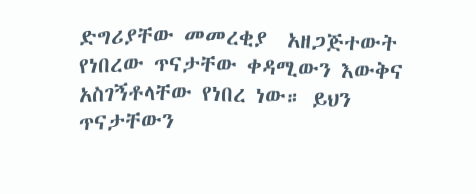ድግሪያቸው መመረቂያ  አዘጋጅተውት የነበረው ጥናታቸው ቀዳሚውን እውቅና አስገኝቶላቸው የነበረ ነው። ይህን ጥናታቸውን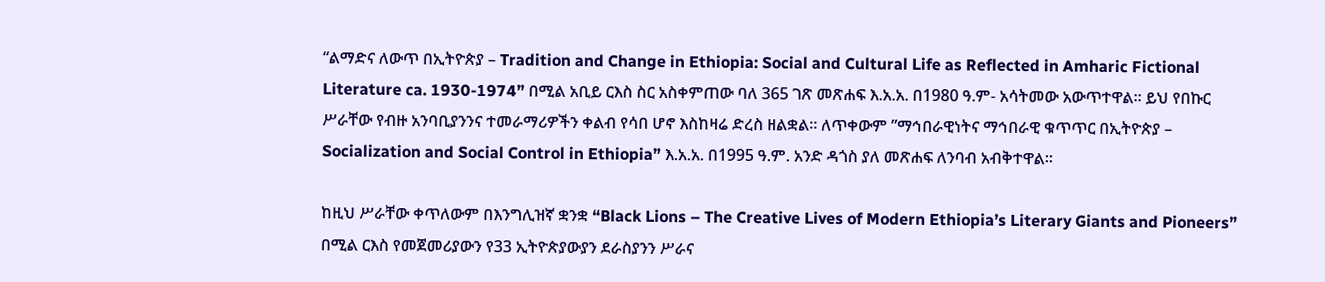“ልማድና ለውጥ በኢትዮጵያ – Tradition and Change in Ethiopia: Social and Cultural Life as Reflected in Amharic Fictional Literature ca. 1930-1974” በሚል አቢይ ርእስ ስር አስቀምጠው ባለ 365 ገጽ መጽሐፍ እ.አ.አ. በ1980 ዓ.ም- አሳትመው አውጥተዋል። ይህ የበኩር ሥራቸው የብዙ አንባቢያንንና ተመራማሪዎችን ቀልብ የሳበ ሆኖ እስከዛሬ ድረስ ዘልቋል። ለጥቀውም ”ማኅበራዊነትና ማኅበራዊ ቁጥጥር በኢትዮጵያ – Socialization and Social Control in Ethiopia” እ.አ.አ. በ1995 ዓ.ም. አንድ ዳጎስ ያለ መጽሐፍ ለንባብ አብቅተዋል።

ከዚህ ሥራቸው ቀጥለውም በእንግሊዝኛ ቋንቋ “Black Lions – The Creative Lives of Modern Ethiopia’s Literary Giants and Pioneers” በሚል ርእስ የመጀመሪያውን የ33 ኢትዮጵያውያን ደራስያንን ሥራና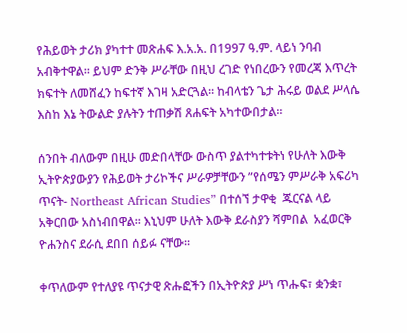የሕይወት ታሪክ ያካተተ መጽሐፍ እ.አ.አ. በ1997 ዓ.ም. ላይነ ንባብ አብቅተዋል። ይህም ድንቅ ሥራቸው በዚህ ረገድ የነበረውን የመረጃ እጥረት ክፍተት ለመሸፈን ከፍተኛ እገዛ አድርጓል። ከብላቴን ጌታ ሕሩይ ወልደ ሥላሴ እስከ እኔ ትውልድ ያሉትን ተጠቃሽ ጸሐፍት አካተውበታል።

ሰንበት ብለውም በዚሁ መድበላቸው ውስጥ ያልተካተቱትነ የሁለት እውቅ ኢትዮጵያውያን የሕይወት ታሪኮችና ሥራዎቻቸውን ”የሰሜን ምሥራቅ አፍሪካ ጥናት- Northeast African Studies” በተሰኘ ታዋቂ  ጁርናል ላይ አቅርበው አስነብበዋል። እኒህም ሁለት እውቅ ደራስያን ሻምበል  አፈወርቅ ዮሐንስና ደራሲ ደበበ ሰይፉ ናቸው።

ቀጥለውም የተለያዩ ጥናታዊ ጽሑፎችን በኢትዮጵያ ሥነ ጥሑፍ፣ ቋንቋ፣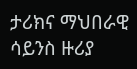ታሪክና ማህበራዊ ሳይንስ ዙሪያ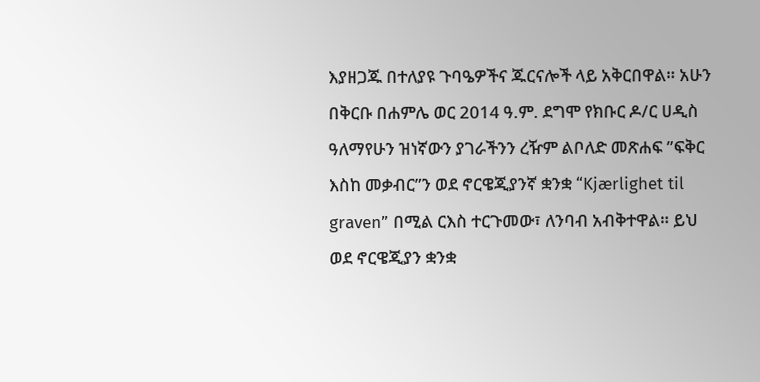እያዘጋጁ በተለያዩ ጉባዔዎችና ጁርናሎች ላይ አቅርበዋል። አሁን በቅርቡ በሐምሌ ወር 2014 ዓ.ም. ደግሞ የክቡር ዶ/ር ሀዲስ ዓለማየሁን ዝነኛውን ያገራችንን ረዥም ልቦለድ መጽሐፍ ”ፍቅር እስከ መቃብር”ን ወደ ኖርዌጂያንኛ ቋንቋ “Kjærlighet til graven” በሚል ርእስ ተርጉመው፣ ለንባብ አብቅተዋል። ይህ ወደ ኖርዌጂያን ቋንቋ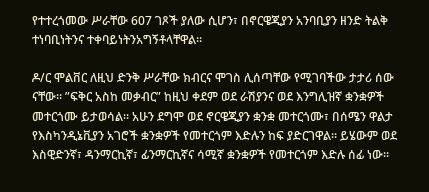የተተረጎመው ሥራቸው 607 ገጾች ያለው ሲሆን፣ በኖርዌጂያን አንባቢያን ዘንድ ትልቅ ተነባቢነትንና ተቀባይነትንአግኝቶላቸዋል።

ዶ/ር ሞልቨር ለዚህ ድንቅ ሥራቸው ክብርና ሞገስ ሊሰጣቸው የሚገባችው ታታሪ ሰው ናቸው። ”ፍቅር አስከ መቃብር” ከዚህ ቀደም ወደ ራሽያንና ወደ እንግሊዝኛ ቋንቋዎች መተርጎሙ ይታወሳል። አሁን ደግሞ ወደ ኖርዌጂያን ቋንቋ መተርጎሙ፣ በሰሜን ዋልታ የእስካንዲኔቪያን አገሮች ቋንቋዎች የመተርጎም እድሉን ከፍ ያድርገዋል። ይሄውም ወደ እስዊድንኛ፣ ዳንማርኪኛ፣ ፊንማርኪኛና ሳሚኛ ቋንቋዎች የመተርጎም እድሉ ሰፊ ነው።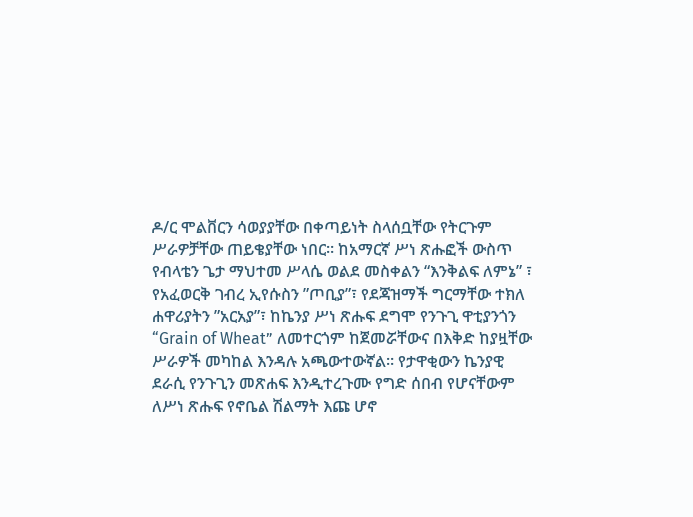ዶ/ር ሞልቨርን ሳወያያቸው በቀጣይነት ስላሰቧቸው የትርጉም ሥራዎቻቸው ጠይቄያቸው ነበር። ከአማርኛ ሥነ ጽሑፎች ውስጥ የብላቴን ጌታ ማህተመ ሥላሴ ወልደ መስቀልን “እንቅልፍ ለምኔ” ፣ የአፈወርቅ ገብረ ኢየሱስን ”ጦቢያ”፣ የደጃዝማች ግርማቸው ተክለ ሐዋሪያትን ”አርአያ”፣ ከኬንያ ሥነ ጽሑፍ ደግሞ የንጉጊ ዋቲያንጎን “Grain of Wheat” ለመተርጎም ከጀመሯቸውና በእቅድ ከያዟቸው ሥራዎች መካከል እንዳሉ አጫውተውኛል። የታዋቂውን ኬንያዊ ደራሲ የንጉጊን መጽሐፍ እንዲተረጉሙ የግድ ሰበብ የሆናቸውም ለሥነ ጽሑፍ የኖቤል ሽልማት እጩ ሆኖ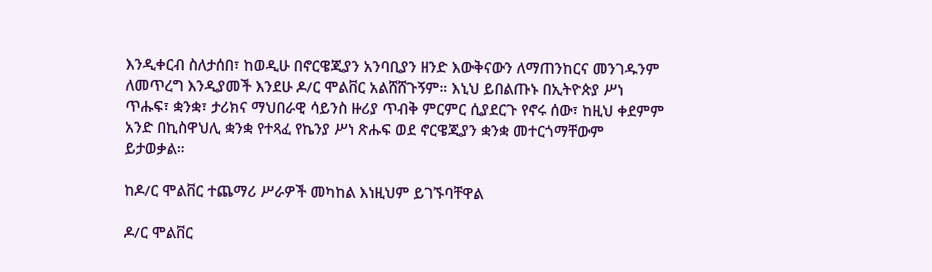እንዲቀርብ ስለታሰበ፣ ከወዲሁ በኖርዌጂያን አንባቢያን ዘንድ እውቅናውን ለማጠንከርና መንገዱንም ለመጥረግ እንዲያመች እንደሁ ዶ/ር ሞልቨር አልሸሸጉኝም። እኒህ ይበልጡኑ በኢትዮጵያ ሥነ ጥሑፍ፣ ቋንቋ፣ ታሪክና ማህበራዊ ሳይንስ ዙሪያ ጥብቅ ምርምር ሲያደርጉ የኖሩ ሰው፣ ከዚህ ቀደምም አንድ በኪስዋህሊ ቋንቋ የተጻፈ የኬንያ ሥነ ጽሑፍ ወደ ኖርዌጂያን ቋንቋ መተርጎማቸውም ይታወቃል።

ከዶ/ር ሞልቨር ተጨማሪ ሥራዎች መካከል እነዚህም ይገኙባቸዋል

ዶ/ር ሞልቨር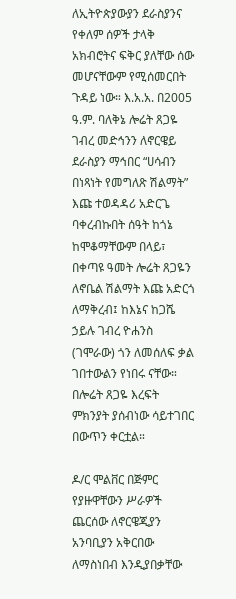ለኢትዮጵያውያን ደራስያንና የቀለም ሰዎች ታላቅ አክብሮትና ፍቅር ያለቸው ሰው መሆናቸውም የሚሰመርበት ጉዳይ ነው። እ.አ.አ. በ2005 ዓ.ም. ባለቅኔ ሎሬት ጸጋዬ ገብረ መድኅንን ለኖርዌይ ደራስያን ማኅበር “ሀሳብን በነጻነት የመግለጽ ሽልማት” እጩ ተወዳዳሪ አድርጌ ባቀረብኩበት ሰዓት ከጎኔ ከሞቆማቸውም በላይ፣ በቀጣዩ ዓመት ሎሬት ጸጋዬን ለኖቤል ሽልማት እጩ አድርጎ ለማቅረብ፤ ከእኔና ከጋሼ ኃይሉ ገብረ ዮሐንስ (ገሞራው) ጎን ለመሰለፍ ቃል ገበተውልን የነበሩ ናቸው። በሎሬት ጸጋዬ እረፍት ምክንያት ያሰብነው ሳይተገበር በውጥን ቀርቷል።

ዶ/ር ሞልቨር በጅምር የያዙዋቸውን ሥራዎች ጨርሰው ለኖርዌጂያን አንባቢያን አቅርበው ለማስነበብ እንዲያበቃቸው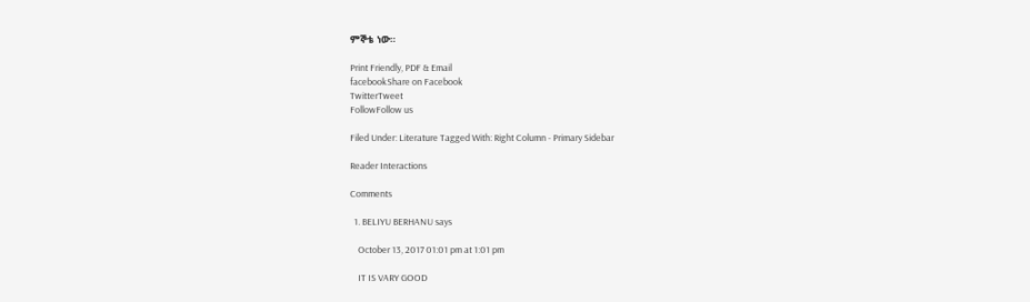ምኞቴ ነው።

Print Friendly, PDF & Email
facebookShare on Facebook
TwitterTweet
FollowFollow us

Filed Under: Literature Tagged With: Right Column - Primary Sidebar

Reader Interactions

Comments

  1. BELIYU BERHANU says

    October 13, 2017 01:01 pm at 1:01 pm

    IT IS VARY GOOD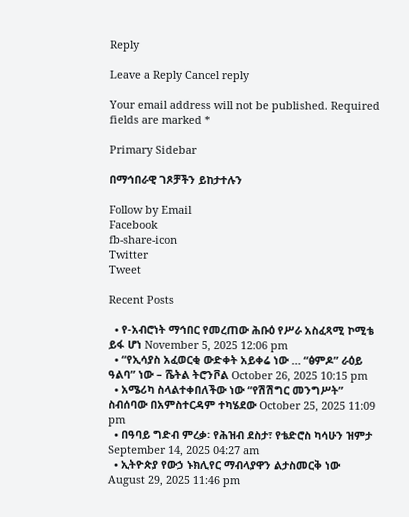Reply

Leave a Reply Cancel reply

Your email address will not be published. Required fields are marked *

Primary Sidebar

በማኅበራዊ ገጾቻችን ይከታተሉን

Follow by Email
Facebook
fb-share-icon
Twitter
Tweet

Recent Posts

  • የ-አብሮነት ማኅበር የመረጠው ሕቡዕ የሥራ አስፈጻሚ ኮሚቴ ይፋ ሆነ November 5, 2025 12:06 pm
  • “የኢሳያስ አፈወርቂ ውድቀት አይቀሬ ነው … “ፅምዶ” ራዕይ ዓልባ” ነው – ሼትል ትሮንቮል October 26, 2025 10:15 pm
  • አሜሪካ ስላልተቀበለችው ነው “የሽሽግር መንግሥት” ስብሰባው በአምስተርዳም ተካሄደው October 25, 2025 11:09 pm
  • በዓባይ ግድብ ምረቃ፡ የሕዝብ ደስታ፣ የቴድሮስ ካሳሁን ዝምታ September 14, 2025 04:27 am
  • ኢትዮጵያ የውኃ ኑክሊየር ማብላያዋን ልታስመርቅ ነው  August 29, 2025 11:46 pm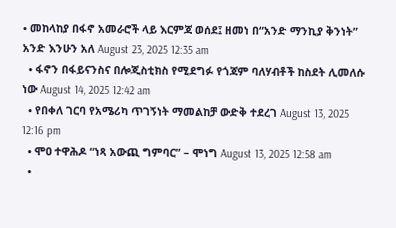• መከላከያ በፋኖ አመራሮች ላይ እርምጃ ወሰደ፤ ዘመነ በ“አንድ ማንኪያ ቅንነት” አንድ እንሁን አለ August 23, 2025 12:35 am
  • ፋኖን በፋይናንስና በሎጂስቲክስ የሚደግፉ የጎጃም ባለሃብቶች ከስደት ሊመለሱ ነው August 14, 2025 12:42 am
  • የበቀለ ገርባ የአሜሪካ ጥገኝነት ማመልከቻ ውድቅ ተደረገ August 13, 2025 12:16 pm
  • ሞዐ ተዋሕዶ “ነጻ አውጪ ግምባር” – ሞነግ August 13, 2025 12:58 am
  •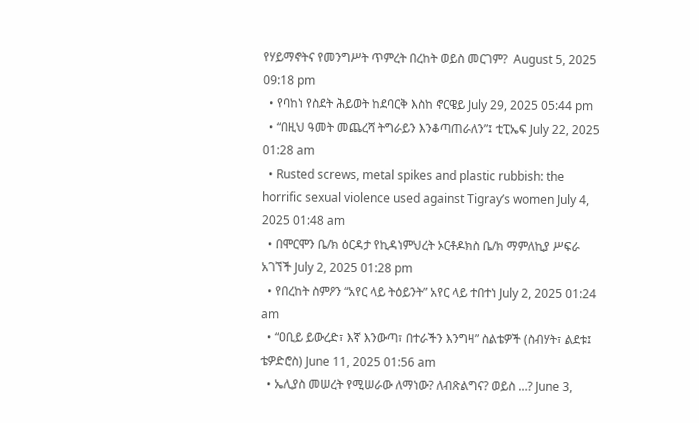የሃይማኖትና የመንግሥት ጥምረት በረከት ወይስ መርገም?  August 5, 2025 09:18 pm
  • የባከነ የስደት ሕይወት ከደባርቅ እስከ ኖርዌይ July 29, 2025 05:44 pm
  • “በዚህ ዓመት መጨረሻ ትግራይን እንቆጣጠራለን”፤ ቲፒኤፍ July 22, 2025 01:28 am
  • Rusted screws, metal spikes and plastic rubbish: the horrific sexual violence used against Tigray’s women July 4, 2025 01:48 am
  • በሞርሞን ቤ/ክ ዕርዳታ የኪዳነምህረት ኦርቶዶክስ ቤ/ክ ማምለኪያ ሥፍራ አገኘች July 2, 2025 01:28 pm
  • የበረከት ስምዖን “አየር ላይ ትዕይንት” አየር ላይ ተበተነ July 2, 2025 01:24 am
  • “ዐቢይ ይውረድ፣ እኛ እንውጣ፣ በተራችን እንግዛ” ስልቴዎች (ስብሃት፣ ልደቱ፤ ቴዎድሮስ) June 11, 2025 01:56 am
  • ኤሊያስ መሠረት የሚሠራው ለማነው? ለብጽልግና? ወይስ …? June 3,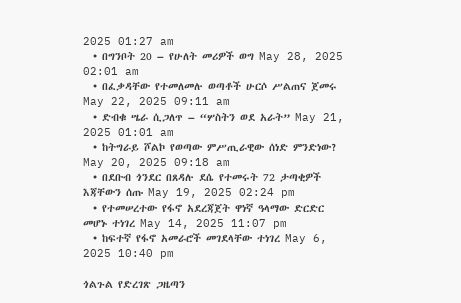2025 01:27 am
  • በግንቦት 20 – የሁለት መሪዎች ወግ May 28, 2025 02:01 am
  • በፈቃዳቸው የተመለመሉ ወጣቶች ሁርሶ ሥልጠና ጀመሩ May 22, 2025 09:11 am
  • ድብቁ ሤራ ሲጋለጥ – “ሦስትን ወደ አራት” May 21, 2025 01:01 am
  • ከትግራይ ሾልኮ የወጣው ምሥጢራዊው ሰነድ ምንድነው? May 20, 2025 09:18 am
  • በደቡብ ጎንደር በጸዳሉ ደሴ የተመሩት 72 ታጣቂዎች እጃቸውን ሰጡ May 19, 2025 02:24 pm
  • የተመሠረተው የፋኖ አደረጃጀት ዋነኛ ዓላማው ድርድር መሆኑ ተነገረ May 14, 2025 11:07 pm
  • ከፍተኛ የፋኖ አመራሮች መገደላቸው ተነገረ May 6, 2025 10:40 pm

ጎልጉል የድረገጽ ጋዜጣን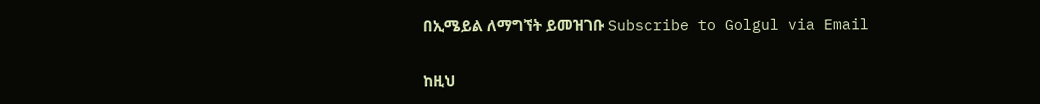በኢሜይል ለማግኘት ይመዝገቡ Subscribe to Golgul via Email

ከዚህ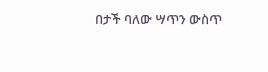በታች ባለው ሣጥን ውስጥ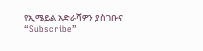የኢሜይል አድራሻዎን ያስገቡና “Subscribe”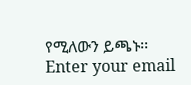የሚለውን ይጫኑ፡፡
Enter your email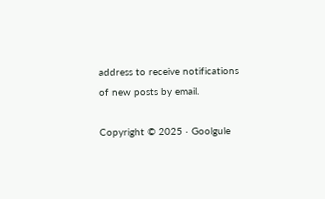address to receive notifications of new posts by email.

Copyright © 2025 · Goolgule